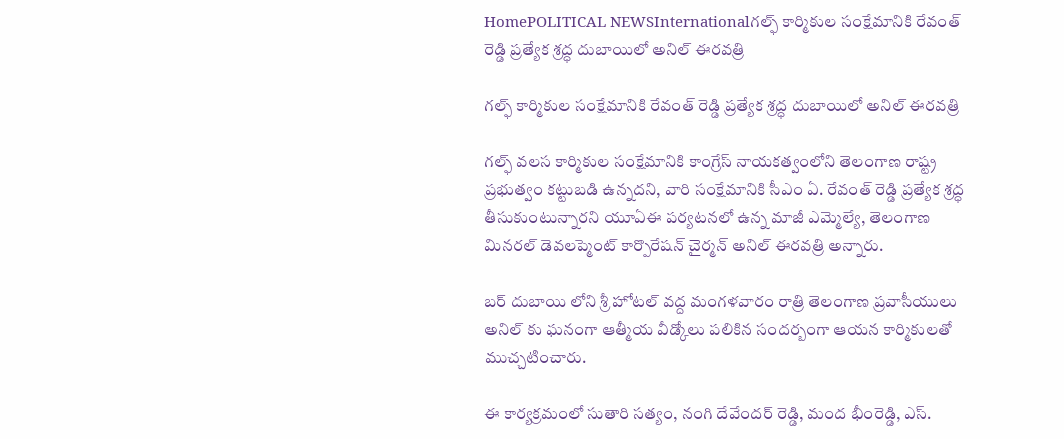HomePOLITICAL NEWSInternationalగల్ఫ్ కార్మికుల సంక్షేమానికి రేవంత్ రెడ్డి ప్రత్యేక శ్రద్ధ దుబాయిలో అనిల్ ఈరవత్రి

గల్ఫ్ కార్మికుల సంక్షేమానికి రేవంత్ రెడ్డి ప్రత్యేక శ్రద్ధ దుబాయిలో అనిల్ ఈరవత్రి

గల్ఫ్ వలస కార్మికుల సంక్షేమానికి కాంగ్రేస్ నాయకత్వంలోని తెలంగాణ రాష్ట్ర ప్రభుత్వం కట్టుబడి ఉన్నదని, వారి సంక్షేమానికి సీఎం ఏ. రేవంత్ రెడ్డి ప్రత్యేక శ్రద్ధ తీసుకుంటున్నారని యూఏఈ పర్యటనలో ఉన్న మాజీ ఎమ్మెల్యే, తెలంగాణ మినరల్ డెవలప్మెంట్ కార్పొరేషన్ చైర్మన్ అనిల్ ఈరవత్రి అన్నారు.

బర్ దుబాయి లోని శ్రీ హోటల్ వద్ద మంగళవారం రాత్రి తెలంగాణ ప్రవాసీయులు అనిల్ కు ఘనంగా ఆత్మీయ వీడ్కోలు పలికిన సందర్బంగా ఆయన కార్మికులతో ముచ్చటించారు.

ఈ కార్యక్రమంలో సుతారి సత్యం, నంగి దేవేందర్ రెడ్డి, మంద భీంరెడ్డి, ఎస్.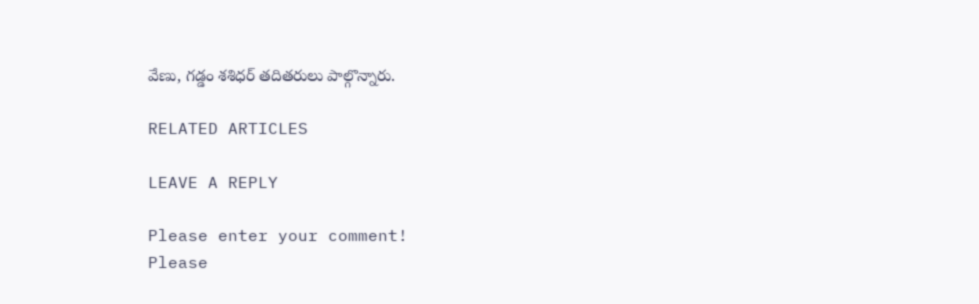వేణు, గడ్డం శశిధర్ తదితరులు పాల్గొన్నారు.

RELATED ARTICLES

LEAVE A REPLY

Please enter your comment!
Please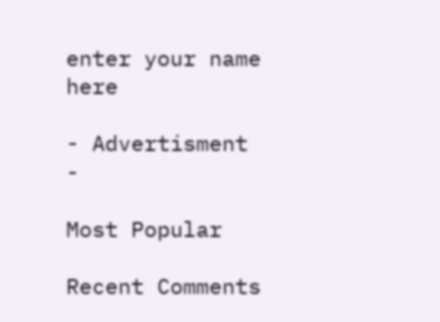enter your name here

- Advertisment -

Most Popular

Recent Comments